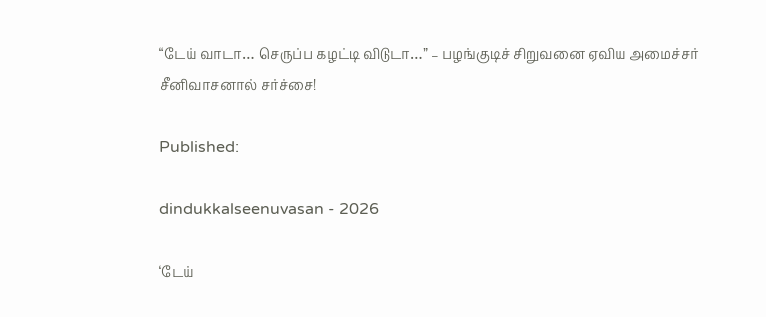“டேய் வாடா… செருப்ப கழட்டி விடுடா…” – பழங்குடிச் சிறுவனை ஏவிய அமைச்சர் சீனிவாசனால் சர்ச்சை!

Published:

dindukkalseenuvasan - 2026

‘டேய்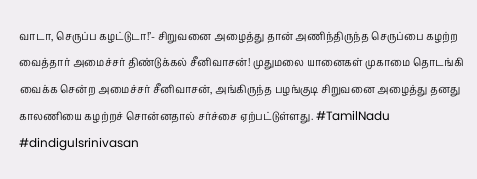வாடா, செருப்ப கழட்டுடா!’- சிறுவனை அழைத்து தான் அணிந்திருந்த செருப்பை கழற்ற வைத்தார் அமைச்சர் திண்டுக்கல் சீனிவாசன்! முதுமலை யானைகள் முகாமை தொடங்கி வைக்க சென்ற அமைச்சர் சீனிவாசன், அங்கிருந்த பழங்குடி சிறுவனை அழைத்து தனது காலணியை கழற்றச் சொன்னதால் சர்ச்சை ஏற்பட்டுள்ளது. #TamilNadu #dindigulsrinivasan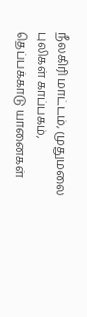நீலகிரி மாட்டம், முதுமலை புலிகள் காப்பகம், தெப்பக்காடு யானைகள்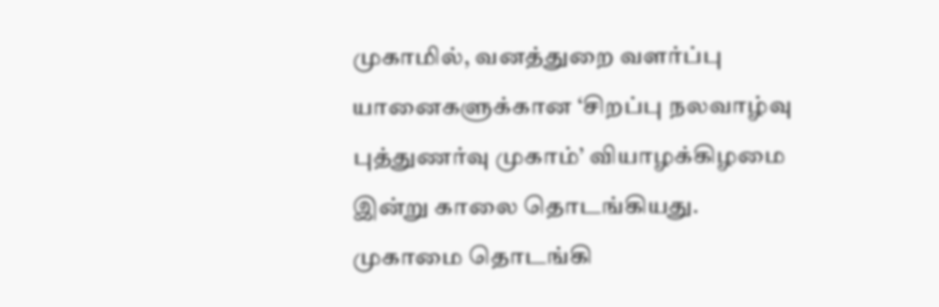முகாமில், வனத்துறை வளர்ப்பு யானைகளுக்கான ‘சிறப்பு நலவாழ்வு புத்துணர்வு முகாம்’ வியாழக்கிழமை இன்று காலை தொடங்கியது. முகாமை தொடங்கி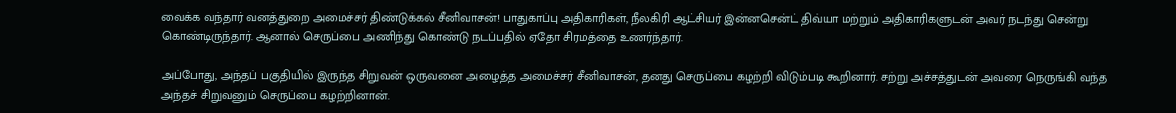வைக்க வந்தார் வனத்துறை அமைச்சர் திண்டுக்கல் சீனிவாசன்! பாதுகாப்பு அதிகாரிகள், நீலகிரி ஆட்சியர் இன்னசென்ட் திவ்யா மற்றும் அதிகாரிகளுடன் அவர் நடந்து சென்று கொண்டிருந்தார். ஆனால் செருப்பை அணிந்து கொண்டு நடப்பதில் ஏதோ சிரமத்தை உணர்ந்தார்.

அப்போது, அந்தப் பகுதியில் இருந்த சிறுவன் ஒருவனை அழைத்த அமைச்சர் சீனிவாசன், தனது செருப்பை கழற்றி விடும்படி கூறினார். சற்று அச்சத்துடன் அவரை நெருங்கி வந்த அந்தச் சிறுவனும் செருப்பை கழற்றினான்.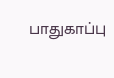பாதுகாப்பு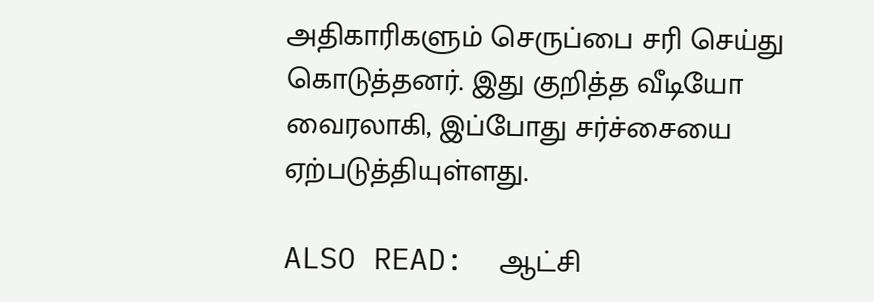அதிகாரிகளும் செருப்பை சரி செய்து கொடுத்தனர். இது குறித்த வீடியோ வைரலாகி, இப்போது சர்ச்சையை ஏற்படுத்தியுள்ளது.

ALSO READ:  ஆட்சி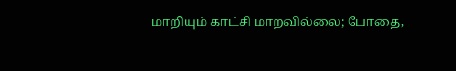மாறியும் காட்சி மாறவில்லை; போதை,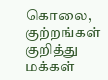கொலை, குற்றங்கள் குறித்து மக்கள்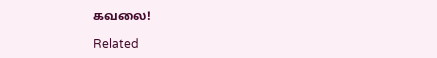கவலை!

Related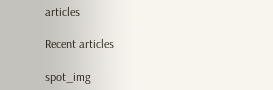articles

Recent articles

spot_img